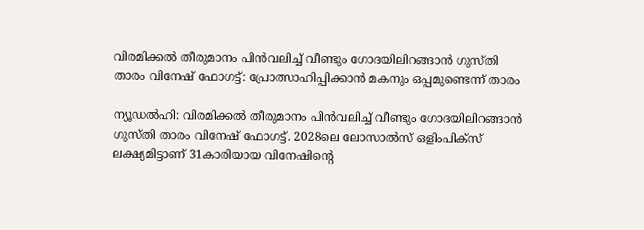വിരമിക്കല്‍ തീരുമാനം പിന്‍വലിച്ച് വീണ്ടും ഗോദയിലിറങ്ങാന്‍ ഗുസ്തി താരം വിനേഷ് ഫോഗട്ട്: പ്രോത്സാഹിപ്പിക്കാന്‍ മകനും ഒപ്പമുണ്ടെന്ന് താരം

ന്യൂഡല്‍ഹി: വിരമിക്കല്‍ തീരുമാനം പിന്‍വലിച്ച് വീണ്ടും ഗോദയിലിറങ്ങാന്‍ ഗുസ്തി താരം വിനേഷ് ഫോഗട്ട്. 2028ലെ ലോസാല്‍സ് ഒളിംപിക്‌സ് ലക്ഷ്യമിട്ടാണ് 31കാരിയായ വിനേഷിന്റെ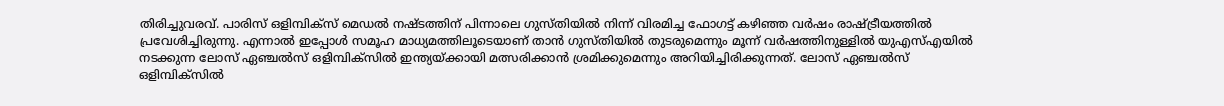തിരിച്ചുവരവ്. പാരിസ് ഒളിമ്പിക്‌സ് മെഡല്‍ നഷ്ടത്തിന് പിന്നാലെ ഗുസ്തിയില്‍ നിന്ന് വിരമിച്ച ഫോഗട്ട് കഴിഞ്ഞ വര്‍ഷം രാഷ്ട്രീയത്തില്‍ പ്രവേശിച്ചിരുന്നു. എന്നാല്‍ ഇപ്പോള്‍ സമൂഹ മാധ്യമത്തിലൂടെയാണ് താന്‍ ഗുസ്തിയില്‍ തുടരുമെന്നും മൂന്ന് വര്‍ഷത്തിനുള്ളില്‍ യുഎസ്എയില്‍ നടക്കുന്ന ലോസ് ഏഞ്ചല്‍സ് ഒളിമ്പിക്‌സില്‍ ഇന്ത്യയ്ക്കായി മത്സരിക്കാന്‍ ശ്രമിക്കുമെന്നും അറിയിച്ചിരിക്കുന്നത്. ലോസ് ഏഞ്ചല്‍സ് ഒളിമ്പിക്‌സില്‍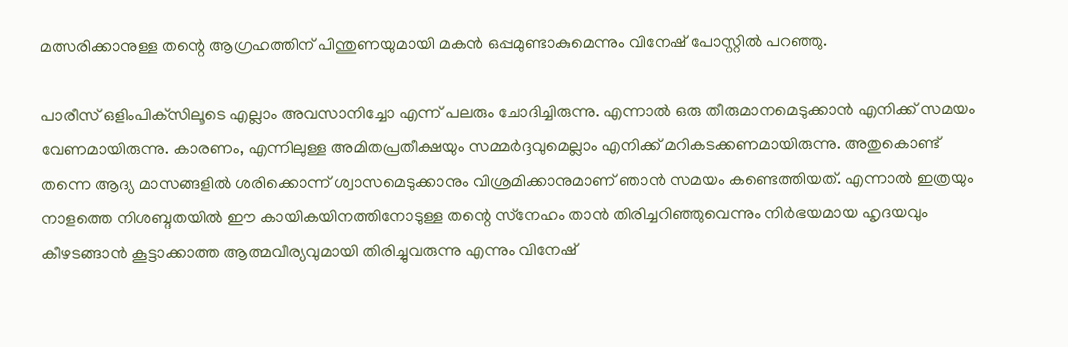മത്സരിക്കാനുള്ള തന്റെ ആഗ്രഹത്തിന് പിന്തുണയുമായി മകന്‍ ഒപ്പമുണ്ടാകുമെന്നും വിനേഷ് പോസ്റ്റില്‍ പറഞ്ഞു.

പാരീസ് ഒളിംപിക്‌സിലൂടെ എല്ലാം അവസാനിച്ചോ എന്ന് പലരും ചോദിച്ചിരുന്നു. എന്നാല്‍ ഒരു തീരുമാനമെടുക്കാന്‍ എനിക്ക് സമയം വേണമായിരുന്നു. കാരണം, എന്നിലുള്ള അമിതപ്രതീക്ഷയും സമ്മര്‍ദ്ദവുമെല്ലാം എനിക്ക് മറികടക്കണമായിരുന്നു. അതുകൊണ്ട് തന്നെ ആദ്യ മാസങ്ങളില്‍ ശരിക്കൊന്ന് ശ്വാസമെടുക്കാനും വിശ്രമിക്കാനുമാണ് ഞാന്‍ സമയം കണ്ടെത്തിയത്. എന്നാല്‍ ഇത്രയും നാളത്തെ നിശബ്ദതയില്‍ ഈ കായികയിനത്തിനോടുള്ള തന്റെ സ്‌നേഹം താന്‍ തിരിച്ചറിഞ്ഞുവെന്നും നിര്‍ഭയമായ ഹൃദയവും കീഴടങ്ങാന്‍ കൂട്ടാക്കാത്ത ആത്മവീര്യവുമായി തിരിച്ചുവരുന്നു എന്നും വിനേഷ്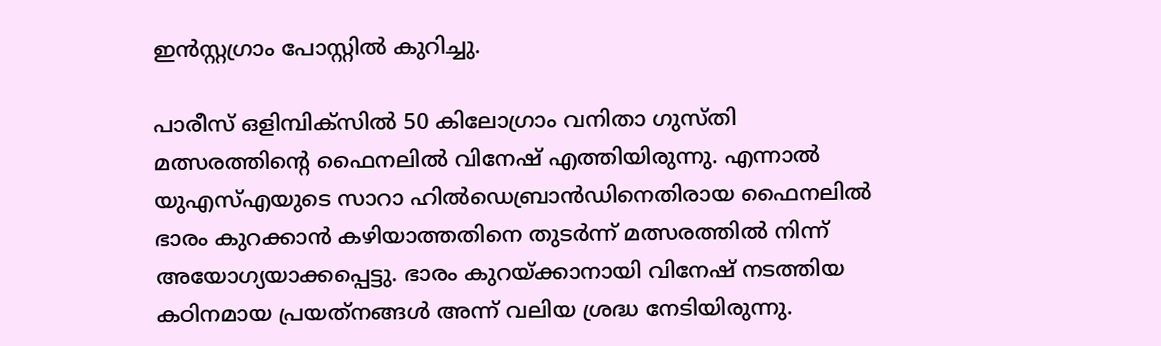ഇന്‍സ്റ്റഗ്രാം പോസ്റ്റില്‍ കുറിച്ചു.

പാരീസ് ഒളിമ്പിക്‌സില്‍ 50 കിലോഗ്രാം വനിതാ ഗുസ്തി മത്സരത്തിന്റെ ഫൈനലില്‍ വിനേഷ് എത്തിയിരുന്നു. എന്നാല്‍ യുഎസ്എയുടെ സാറാ ഹില്‍ഡെബ്രാന്‍ഡിനെതിരായ ഫൈനലില്‍ ഭാരം കുറക്കാന്‍ കഴിയാത്തതിനെ തുടര്‍ന്ന് മത്സരത്തില്‍ നിന്ന് അയോഗ്യയാക്കപ്പെട്ടു. ഭാരം കുറയ്ക്കാനായി വിനേഷ് നടത്തിയ കഠിനമായ പ്രയത്‌നങ്ങള്‍ അന്ന് വലിയ ശ്രദ്ധ നേടിയിരുന്നു.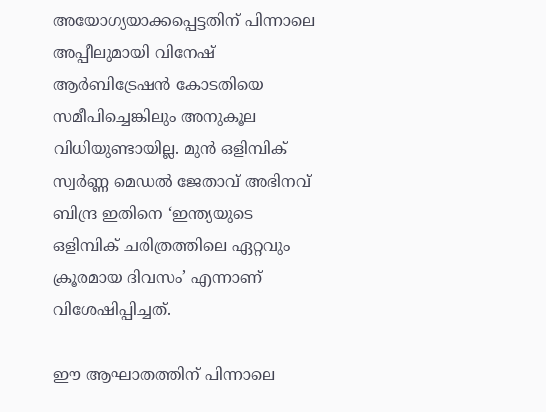അയോഗ്യയാക്കപ്പെട്ടതിന് പിന്നാലെ അപ്പീലുമായി വിനേഷ് ആര്‍ബിട്രേഷന്‍ കോടതിയെ സമീപിച്ചെങ്കിലും അനുകൂല വിധിയുണ്ടായില്ല. മുന്‍ ഒളിമ്പിക് സ്വര്‍ണ്ണ മെഡല്‍ ജേതാവ് അഭിനവ് ബിന്ദ്ര ഇതിനെ ‘ഇന്ത്യയുടെ ഒളിമ്പിക് ചരിത്രത്തിലെ ഏറ്റവും ക്രൂരമായ ദിവസം’ എന്നാണ് വിശേഷിപ്പിച്ചത്.

ഈ ആഘാതത്തിന് പിന്നാലെ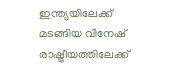ഇന്ത്യയിലേക്ക് മടങ്ങിയ വിനേഷ് രാഷ്ട്രീയത്തിലേക്ക്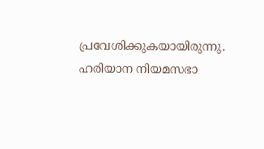പ്രവേശിക്കുകയായിരുന്നു. ഹരിയാന നിയമസഭാ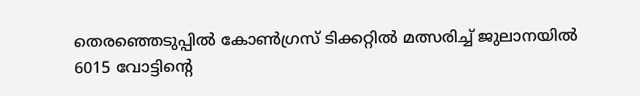തെരഞ്ഞെടുപ്പില്‍ കോണ്‍ഗ്രസ് ടിക്കറ്റില്‍ മത്സരിച്ച് ജുലാനയില്‍ 6015 വോട്ടിന്റെ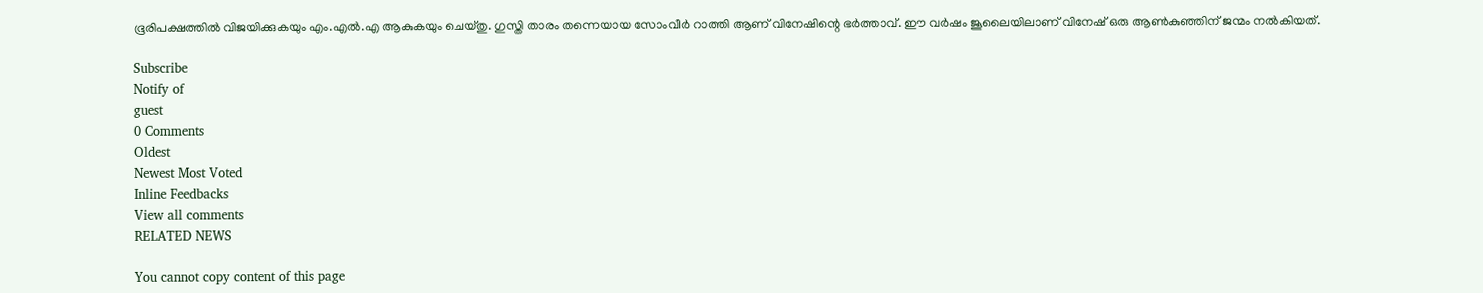ഭൂരിപക്ഷത്തില്‍ വിജയിക്കുകയും എം.എല്‍.എ ആകുകയും ചെയ്തു. ഗുസ്തി താരം തന്നെയായ സോംവീര്‍ റാത്തി ആണ് വിനേഷിന്റെ ഭര്‍ത്താവ്. ഈ വര്‍ഷം ജൂലൈയിലാണ് വിനേഷ് ഒരു ആണ്‍കുഞ്ഞിന് ജന്മം നല്‍കിയത്.

Subscribe
Notify of
guest
0 Comments
Oldest
Newest Most Voted
Inline Feedbacks
View all comments
RELATED NEWS

You cannot copy content of this page